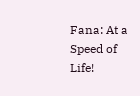Fana: At a Speed of Life!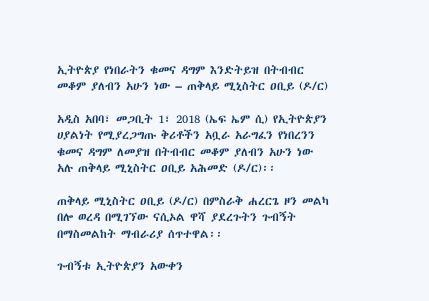ኢትዮጵያ የነበራትን ቁመና ዳግም እንድትይዝ በትብብር መቆም ያለብን አሁን ነው – ጠቅላይ ሚኒስትር ዐቢይ (ዶ/ር)

አዲስ አበባ፣ መጋቢት 1፣ 2018 (ኤፍ ኤም ሲ) የኢትዮጵያን ሀያልነት የሚያረጋግጡ ቅሪቶችን አቧራ አራግፈን የነበረንን ቁመና ዳግም ለመያዝ በትብብር መቆም ያለብን አሁን ነው አሉ ጠቅላይ ሚኒስትር ዐቢይ አሕመድ (ዶ/ር)፡፡

ጠቅላይ ሚኒስትር ዐቢይ (ዶ/ር) በምስራቅ ሐረርጌ ዞን መልካ በሎ ወረዳ በሚገኘው ናሲኦል ዋሻ ያደረጉትን ጉብኝት በማስመልከት ማብራሪያ ሰጥተዋል፡፡

ጉብኝቱ ኢትዮጵያን አውቀን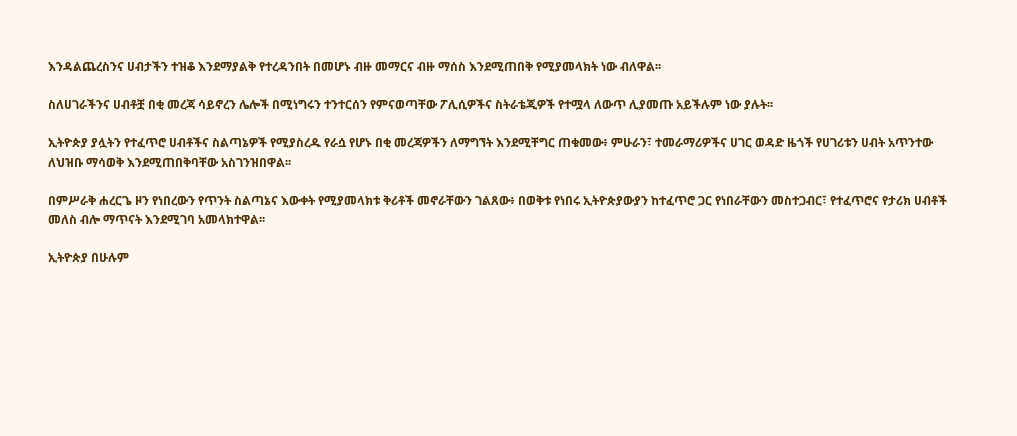እንዳልጨረስንና ሀብታችን ተዝቆ እንደማያልቅ የተረዳንበት በመሆኑ ብዙ መማርና ብዙ ማሰስ እንደሚጠበቅ የሚያመላክት ነው ብለዋል፡፡

ስለሀገራችንና ሀብቶቿ በቂ መረጃ ሳይኖረን ሌሎች በሚነግሩን ተንተርሰን የምናወጣቸው ፖሊሲዎችና ስትራቴጂዎች የተሟላ ለውጥ ሊያመጡ አይችሉም ነው ያሉት፡፡

ኢትዮጵያ ያሏትን የተፈጥሮ ሀብቶችና ስልጣኔዎች የሚያስረዱ የራሷ የሆኑ በቂ መረጃዎችን ለማግኘት እንደሚቸግር ጠቁመው፥ ምሁራን፣ ተመራማሪዎችና ሀገር ወዳድ ዜጎች የሀገሪቱን ሀብት አጥንተው ለህዝቡ ማሳወቅ እንደሚጠበቅባቸው አስገንዝበዋል፡፡

በምሥራቅ ሐረርጌ ዞን የነበረውን የጥንት ስልጣኔና እውቀት የሚያመላክቱ ቅሪቶች መኖራቸውን ገልጸው፥ በወቅቱ የነበሩ ኢትዮጵያውያን ከተፈጥሮ ጋር የነበራቸውን መስተጋብር፣ የተፈጥሮና የታሪክ ሀብቶች መለስ ብሎ ማጥናት እንደሚገባ አመላክተዋል፡፡

ኢትዮጵያ በሁሉም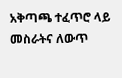አቅጣጫ ተፈጥሮ ላይ መስራትና ለውጥ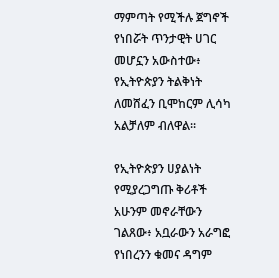ማምጣት የሚችሉ ጀግኖች የነበሯት ጥንታዊት ሀገር መሆኗን አውስተው፥ የኢትዮጵያን ትልቅነት ለመሸፈን ቢሞከርም ሊሳካ አልቻለም ብለዋል፡፡

የኢትዮጵያን ሀያልነት የሚያረጋግጡ ቅሪቶች አሁንም መኖራቸውን ገልጸው፥ አቧራውን አራግፎ የነበረንን ቁመና ዳግም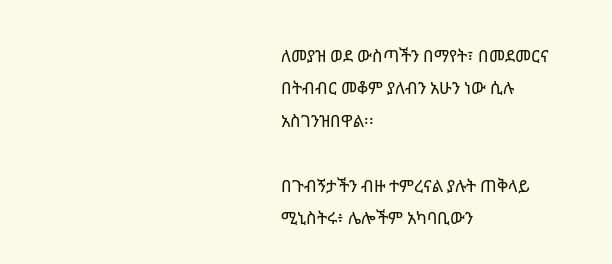ለመያዝ ወደ ውስጣችን በማየት፣ በመደመርና በትብብር መቆም ያለብን አሁን ነው ሲሉ አስገንዝበዋል፡፡

በጉብኝታችን ብዙ ተምረናል ያሉት ጠቅላይ ሚኒስትሩ፥ ሌሎችም አካባቢውን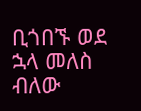ቢጎበኙ ወደ ኋላ መለስ ብለው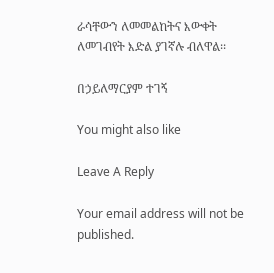ራሳቸውን ለመመልከትና እውቀት ለመገብየት እድል ያገኛሉ ብለዋል፡፡

በኃይለማርያም ተገኝ

You might also like

Leave A Reply

Your email address will not be published.